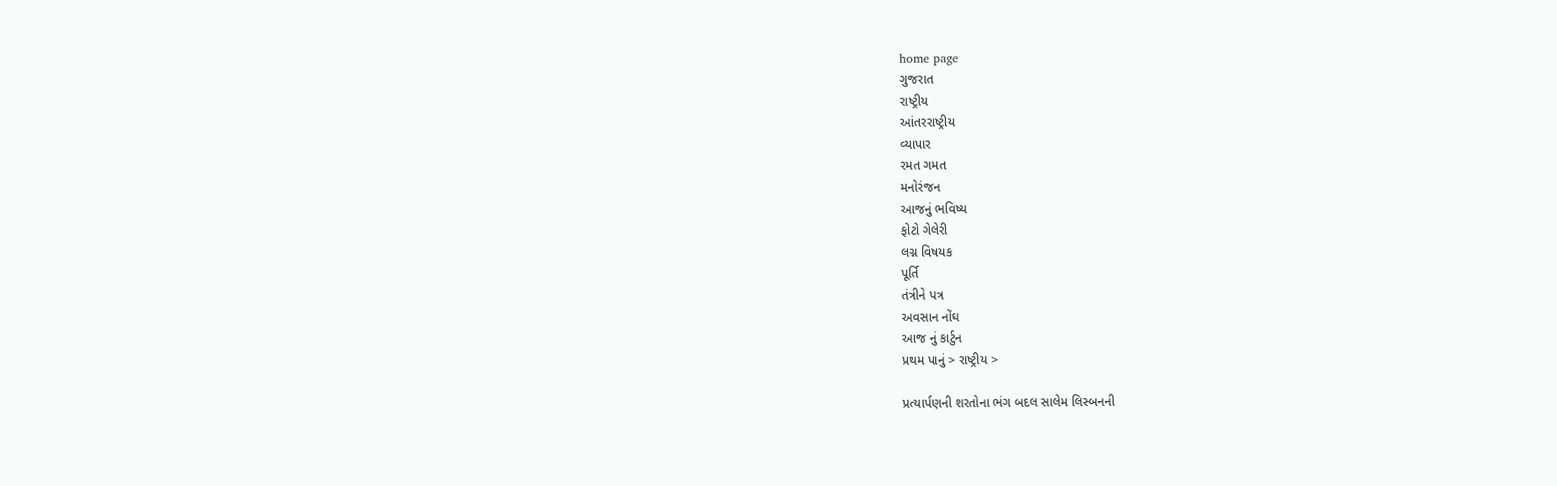home page
ગુજરાત
રાષ્ટ્રીય
આંતરરાષ્ટ્રીય
વ્યાપાર
રમત ગમત
મનોરંજન
આજનું ભવિષ્ય
ફોટો ગેલેરી
લગ્ન વિષયક
પૂર્તિ
તંત્રીને પત્ર
અવસાન નોંઘ
આજ નું કાર્ટુન
પ્રથમ પાનું > રાષ્ટ્રીય >

પ્રત્યાર્પણની શરતોના ભંગ બદલ સાલેમ લિસ્બનની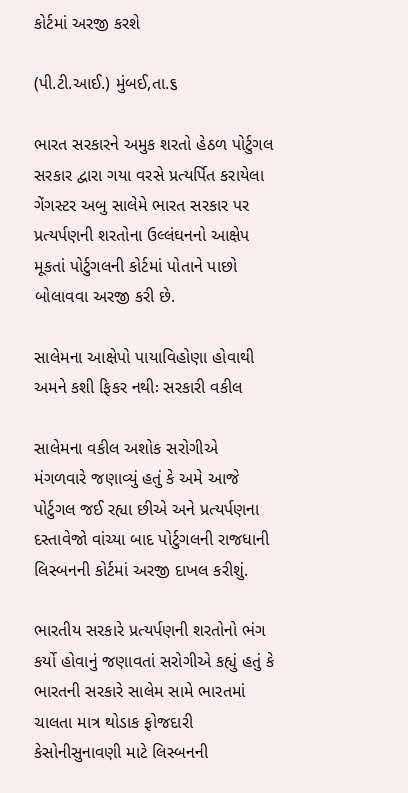કોર્ટમાં અરજી કરશે

(પી.ટી.આઈ.) મુંબઈ,તા.૬

ભારત સરકારને અમુક શરતો હેઠળ પોર્ટુગલ સરકાર દ્વારા ગયા વરસે પ્રત્યર્પિત કરાયેલા ગેંગસ્ટર અબુ સાલેમે ભારત સરકાર પર પ્રત્યર્પણની શરતોના ઉલ્લંઘનનો આક્ષેપ મૂકતાં પોર્ટુગલની કોર્ટમાં પોતાને પાછો બોલાવવા અરજી કરી છે.

સાલેમના આક્ષેપો પાયાવિહોણા હોવાથી અમને કશી ફિકર નથીઃ સરકારી વકીલ

સાલેમના વકીલ અશોક સરોગીએ મંગળવારે જણાવ્યું હતું કે અમે આજે પોર્ટુગલ જઈ રહ્યા છીએ અને પ્રત્યર્પણના દસ્તાવેજો વાંચ્યા બાદ પોર્ટુગલની રાજધાની લિસ્બનની કોર્ટમાં અરજી દાખલ કરીશું.

ભારતીય સરકારે પ્રત્યર્પણની શરતોનો ભંગ કર્યો હોવાનું જણાવતાં સરોગીએ કહ્યું હતું કે ભારતની સરકારે સાલેમ સામે ભારતમાં ચાલતા માત્ર થોડાક ફોજદારી કેસોનીસુનાવણી માટે લિસ્બનની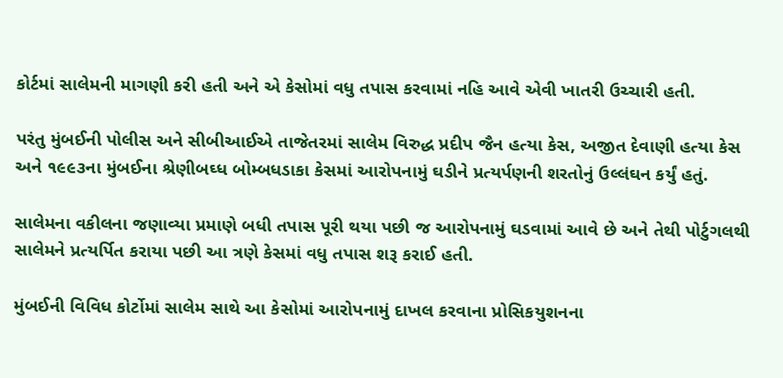કોર્ટમાં સાલેમની માગણી કરી હતી અને એ કેસોમાં વધુ તપાસ કરવામાં નહિ આવે એવી ખાતરી ઉચ્ચારી હતી.

પરંતુ મુંબઈની પોલીસ અને સીબીઆઈએ તાજેતરમાં સાલેમ વિરુદ્ધ પ્રદીપ જૈન હત્યા કેસ, અજીત દેવાણી હત્યા કેસ અને ૧૯૯૩ના મુંબઈના શ્રેણીબઘ્ધ બોમ્બધડાકા કેસમાં આરોપનામું ઘડીને પ્રત્યર્પણની શરતોનું ઉલ્લંઘન કર્યું હતું.

સાલેમના વકીલના જણાવ્યા પ્રમાણે બધી તપાસ પૂરી થયા પછી જ આરોપનામું ઘડવામાં આવે છે અને તેથી પોર્ટુગલથી સાલેમને પ્રત્યર્પિત કરાયા પછી આ ત્રણે કેસમાં વધુ તપાસ શરૂ કરાઈ હતી.

મુંબઈની વિવિધ કોર્ટોમાં સાલેમ સાથે આ કેસોમાં આરોપનામું દાખલ કરવાના પ્રોસિકયુશનના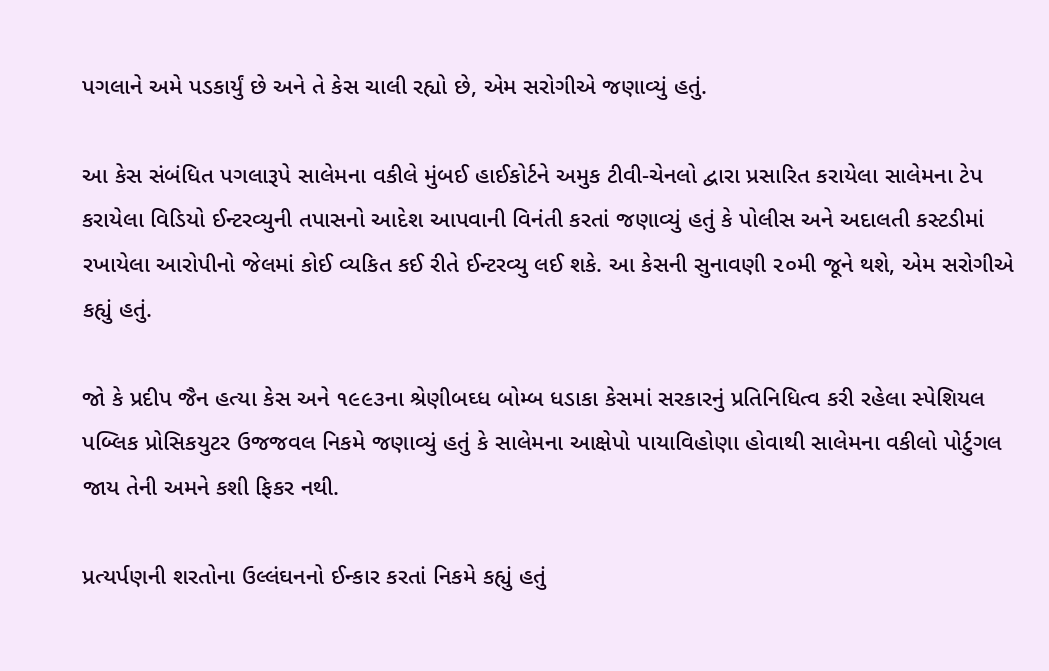પગલાને અમે પડકાર્યું છે અને તે કેસ ચાલી રહ્યો છે, એમ સરોગીએ જણાવ્યું હતું.

આ કેસ સંબંધિત પગલારૂપે સાલેમના વકીલે મુંબઈ હાઈકોર્ટને અમુક ટીવી-ચેનલો દ્વારા પ્રસારિત કરાયેલા સાલેમના ટેપ કરાયેલા વિડિયો ઈન્ટરવ્યુની તપાસનો આદેશ આપવાની વિનંતી કરતાં જણાવ્યું હતું કે પોલીસ અને અદાલતી કસ્ટડીમાં રખાયેલા આરોપીનો જેલમાં કોઈ વ્યકિત કઈ રીતે ઈન્ટરવ્યુ લઈ શકે. આ કેસની સુનાવણી ૨૦મી જૂને થશે, એમ સરોગીએ કહ્યું હતું.

જો કે પ્રદીપ જૈન હત્યા કેસ અને ૧૯૯૩ના શ્રેણીબઘ્ધ બોમ્બ ધડાકા કેસમાં સરકારનું પ્રતિનિધિત્વ કરી રહેલા સ્પેશિયલ પબ્લિક પ્રોસિકયુટર ઉજજવલ નિકમે જણાવ્યું હતું કે સાલેમના આક્ષેપો પાયાવિહોણા હોવાથી સાલેમના વકીલો પોર્ટુગલ જાય તેની અમને કશી ફિકર નથી.

પ્રત્યર્પણની શરતોના ઉલ્લંઘનનો ઈન્કાર કરતાં નિકમે કહ્યું હતું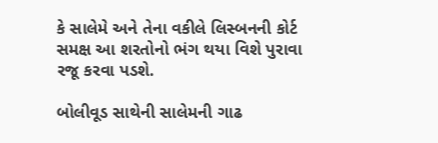કે સાલેમે અને તેના વકીલે લિસ્બનની કોર્ટ સમક્ષ આ શરતોનો ભંગ થયા વિશે પુરાવા રજૂ કરવા પડશે.

બોલીવૂડ સાથેની સાલેમની ગાઢ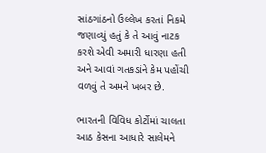સાંઠગાંઠનો ઉલ્લેખ કરતાં નિકમે જણાવ્યું હતું કે તે આવું નાટક કરશે એવી અમારી ધારણા હતી અને આવાં ગતકડાંને કેમ પહોંચી વળવું તે અમને ખબર છે.

ભારતની વિવિધ કોર્ટોમાં ચાલતા આઠ કેસના આધારે સાલેમને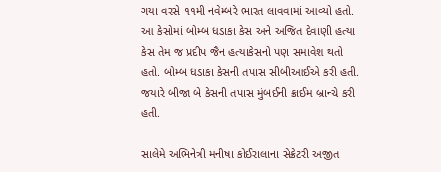ગયા વરસે ૧૧મી નવેમ્બરે ભારત લાવવામાં આવ્યો હતો. આ કેસોમાં બોમ્બ ધડાકા કેસ અને અજિત દેવાણી હત્યા કેસ તેમ જ પ્રદીપ જૈન હત્યાકેસનો પણ સમાવેશ થતો હતો. બોમ્બ ધડાકા કેસની તપાસ સીબીઆઈએ કરી હતી. જયારે બીજા બે કેસની તપાસ મુંબઈની ક્રાઈમ બ્રાન્ચે કરી હતી.

સાલેમે અભિનેત્રી મનીષા કોઈરાલાના સેક્રેટરી અજીત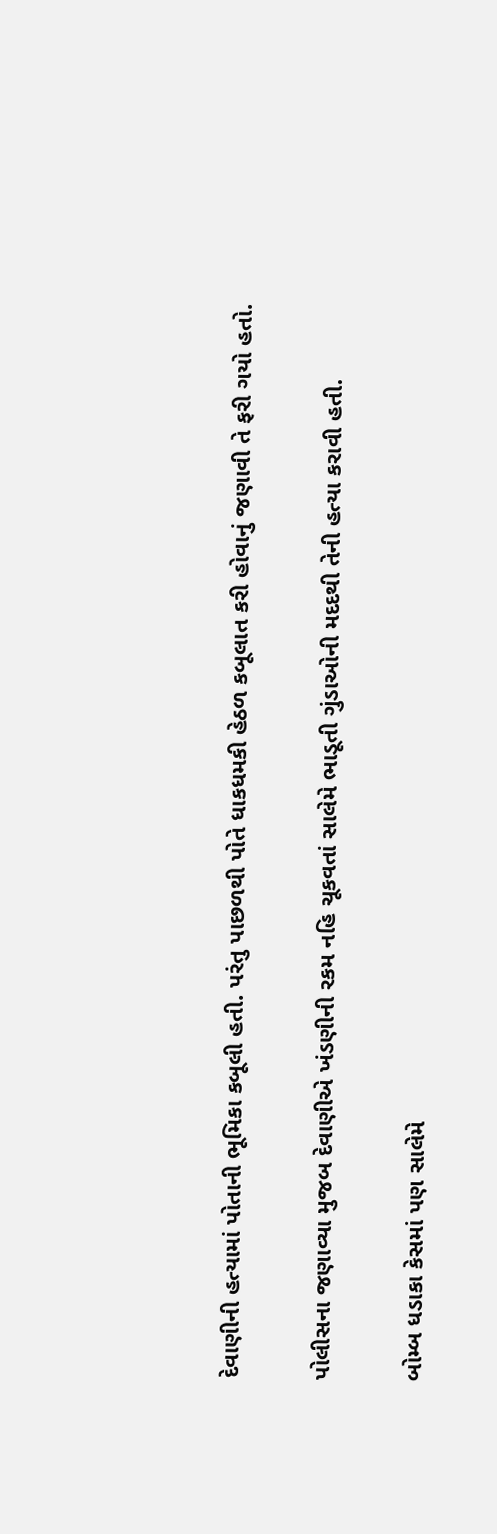દેવાણીની હત્યામાં પોતાની ભૂમિકા કબૂલી હતી. પરંતુ પાછળથી પોતે ધાકધમકી હેઠળ કબૂલાત કરી હોવાનું જણાવી તે ફરી ગયો હતો.

પોલીસના જણાવ્યા મુજબ દેવાણીએ ખંડણીની રકમ નહિ ચૂકવતાં સાલેમે ભાડૂતી ગુંડાઓની મદદથી તેની હત્યા કરાવી હતી.

બોમ્બ ધડાકા કેસમાં પણ સાલેમે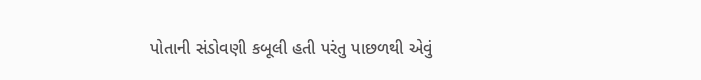પોતાની સંડોવણી કબૂલી હતી પરંતુ પાછળથી એવું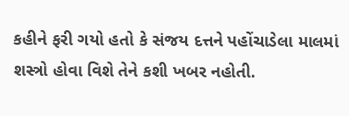કહીને ફરી ગયો હતો કે સંજય દત્તને પહોંચાડેલા માલમાં શસ્ત્રો હોવા વિશે તેને કશી ખબર નહોતી.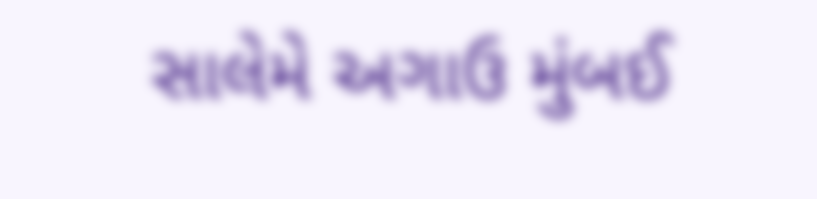સાલેમે અગાઉ મુંબઈ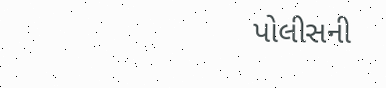પોલીસની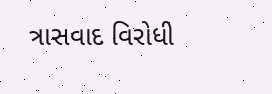ત્રાસવાદ વિરોધી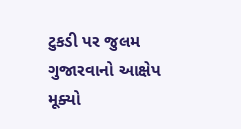ટુકડી પર જુલમ ગુજારવાનો આક્ષેપ મૂક્યો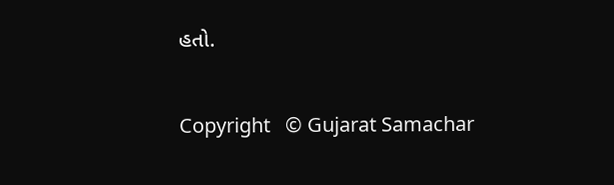હતો.

Copyright   © Gujarat Samachar